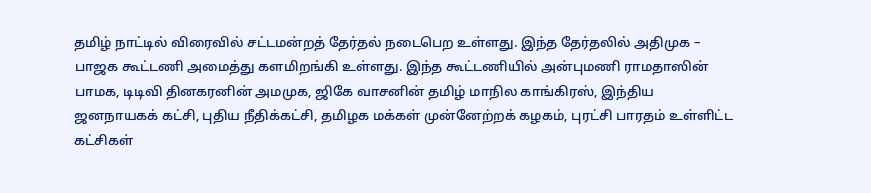தமிழ் நாட்டில் விரைவில் சட்டமன்றத் தேர்தல் நடைபெற உள்ளது. இந்த தேர்தலில் அதிமுக – பாஜக கூட்டணி அமைத்து களமிறங்கி உள்ளது. இந்த கூட்டணியில் அன்புமணி ராமதாஸின் பாமக, டிடிவி தினகரனின் அமமுக, ஜிகே வாசனின் தமிழ் மாநில காங்கிரஸ், இந்திய ஜனநாயகக் கட்சி, புதிய நீதிக்கட்சி, தமிழக மக்கள் முன்னேற்றக் கழகம், புரட்சி பாரதம் உள்ளிட்ட கட்சிகள்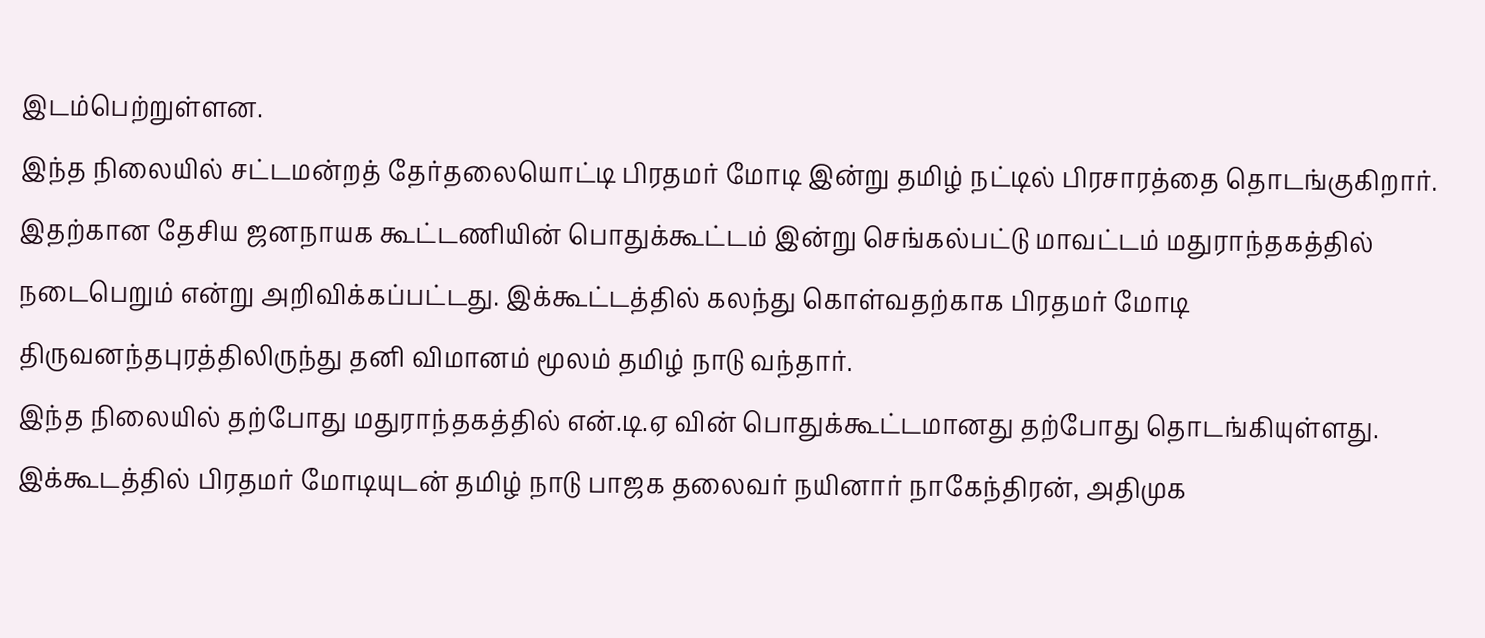இடம்பெற்றுள்ளன.
இந்த நிலையில் சட்டமன்றத் தேர்தலையொட்டி பிரதமர் மோடி இன்று தமிழ் நட்டில் பிரசாரத்தை தொடங்குகிறார். இதற்கான தேசிய ஜனநாயக கூட்டணியின் பொதுக்கூட்டம் இன்று செங்கல்பட்டு மாவட்டம் மதுராந்தகத்தில் நடைபெறும் என்று அறிவிக்கப்பட்டது. இக்கூட்டத்தில் கலந்து கொள்வதற்காக பிரதமர் மோடி திருவனந்தபுரத்திலிருந்து தனி விமானம் மூலம் தமிழ் நாடு வந்தார்.
இந்த நிலையில் தற்போது மதுராந்தகத்தில் என்.டி.ஏ வின் பொதுக்கூட்டமானது தற்போது தொடங்கியுள்ளது. இக்கூடத்தில் பிரதமர் மோடியுடன் தமிழ் நாடு பாஜக தலைவர் நயினார் நாகேந்திரன், அதிமுக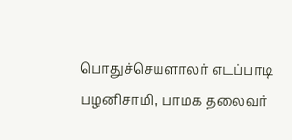பொதுச்செயளாலர் எடப்பாடி பழனிசாமி, பாமக தலைவர்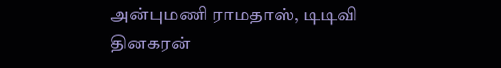அன்புமணி ராமதாஸ், டிடிவி தினகரன்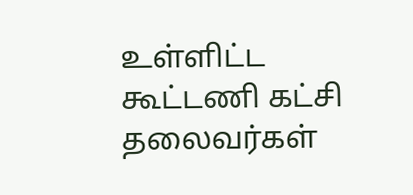உள்ளிட்ட கூட்டணி கட்சி தலைவர்கள்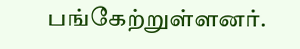பங்கேற்றுள்ளனர்.